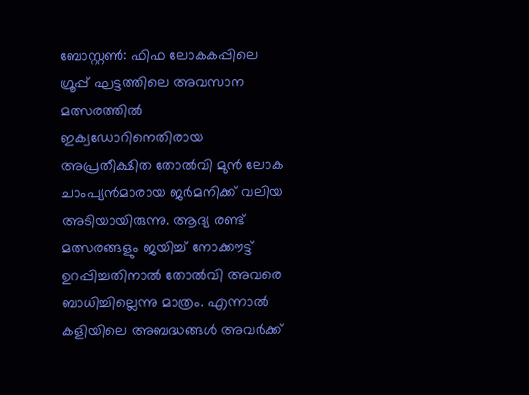ബോസ്റ്റൺ: ഫിഫ ലോകകപ്പിലെ ഗ്രൂപ്പ് ഘട്ടത്തിലെ അവസാന മത്സരത്തിൽ ഇക്വഡോറിനെതിരായ അപ്രതീക്ഷിത തോൽവി മുൻ ലോക ചാംപ്യൻമാരായ ജർമനിക്ക് വലിയ അടിയായിരുന്നു. ആദ്യ രണ്ട് മത്സരങ്ങളും ജയിച്ച് നോക്കൗട്ട് ഉറപ്പിച്ചതിനാൽ തോൽവി അവരെ ബാധിച്ചില്ലെന്നു മാത്രം. എന്നാൽ കളിയിലെ അബദ്ധങ്ങൾ അവർക്ക്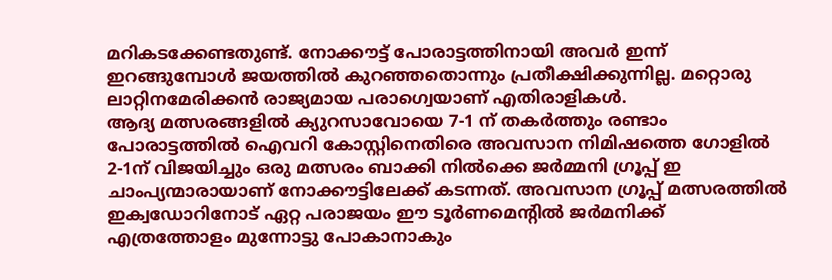മറികടക്കേണ്ടതുണ്ട്. നോക്കൗട്ട് പോരാട്ടത്തിനായി അവർ ഇന്ന് ഇറങ്ങുമ്പോൾ ജയത്തിൽ കുറഞ്ഞതൊന്നും പ്രതീക്ഷിക്കുന്നില്ല. മറ്റൊരു ലാറ്റിനമേരിക്കൻ രാജ്യമായ പരാഗ്വെയാണ് എതിരാളികൾ.
ആദ്യ മത്സരങ്ങളിൽ ക്യുറസാവോയെ 7-1 ന് തകർത്തും രണ്ടാം പോരാട്ടത്തിൽ ഐവറി കോസ്റ്റിനെതിരെ അവസാന നിമിഷത്തെ ഗോളിൽ 2-1ന് വിജയിച്ചും ഒരു മത്സരം ബാക്കി നിൽക്കെ ജർമ്മനി ഗ്രൂപ്പ് ഇ ചാംപ്യന്മാരായാണ് നോക്കൗട്ടിലേക്ക് കടന്നത്. അവസാന ഗ്രൂപ്പ് മത്സരത്തിൽ ഇക്വഡോറിനോട് ഏറ്റ പരാജയം ഈ ടൂർണമെന്റിൽ ജർമനിക്ക് എത്രത്തോളം മുന്നോട്ടു പോകാനാകും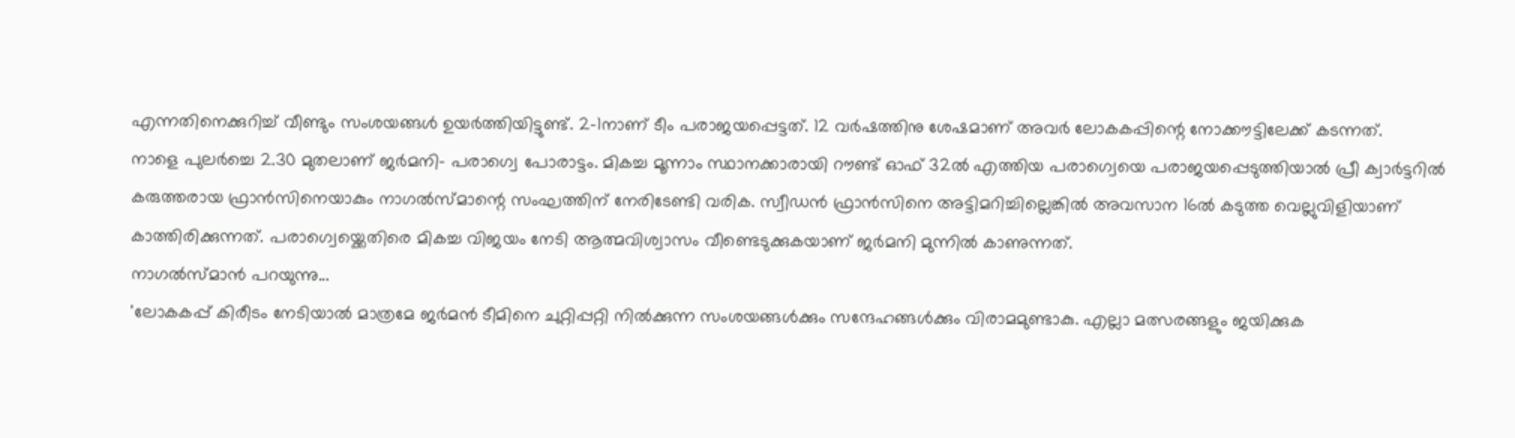എന്നതിനെക്കുറിച്ച് വീണ്ടും സംശയങ്ങൾ ഉയർത്തിയിട്ടുണ്ട്. 2-1നാണ് ടീം പരാജയപ്പെട്ടത്. 12 വർഷത്തിനു ശേഷമാണ് അവർ ലോകകപ്പിന്റെ നോക്കൗട്ടിലേക്ക് കടന്നത്.
നാളെ പുലർച്ചെ 2.30 മുതലാണ് ജർമനി- പരാഗ്വെ പോരാട്ടം. മികച്ച മൂന്നാം സ്ഥാനക്കാരായി റൗണ്ട് ഓഫ് 32ൽ എത്തിയ പരാഗ്വെയെ പരാജയപ്പെടുത്തിയാൽ പ്രീ ക്വാർട്ടറിൽ കരുത്തരായ ഫ്രാൻസിനെയാകും നാഗൽസ്മാന്റെ സംഘത്തിന് നേരിടേണ്ടി വരിക. സ്വീഡൻ ഫ്രാൻസിനെ അട്ടിമറിച്ചില്ലെങ്കിൽ അവസാന 16ൽ കടുത്ത വെല്ലുവിളിയാണ് കാത്തിരിക്കുന്നത്. പരാഗ്വെയ്ക്കെതിരെ മികച്ച വിജയം നേടി ആത്മവിശ്വാസം വീണ്ടെടുക്കുകയാണ് ജർമനി മുന്നിൽ കാണുന്നത്.
നാഗൽസ്മാൻ പറയുന്നു...
'ലോകകപ്പ് കിരീടം നേടിയാൽ മാത്രമേ ജർമൻ ടീമിനെ ചുറ്റിപ്പറ്റി നിൽക്കുന്ന സംശയങ്ങൾക്കും സന്ദേഹങ്ങൾക്കും വിരാമമുണ്ടാകു. എല്ലാ മത്സരങ്ങളും ജയിക്കുക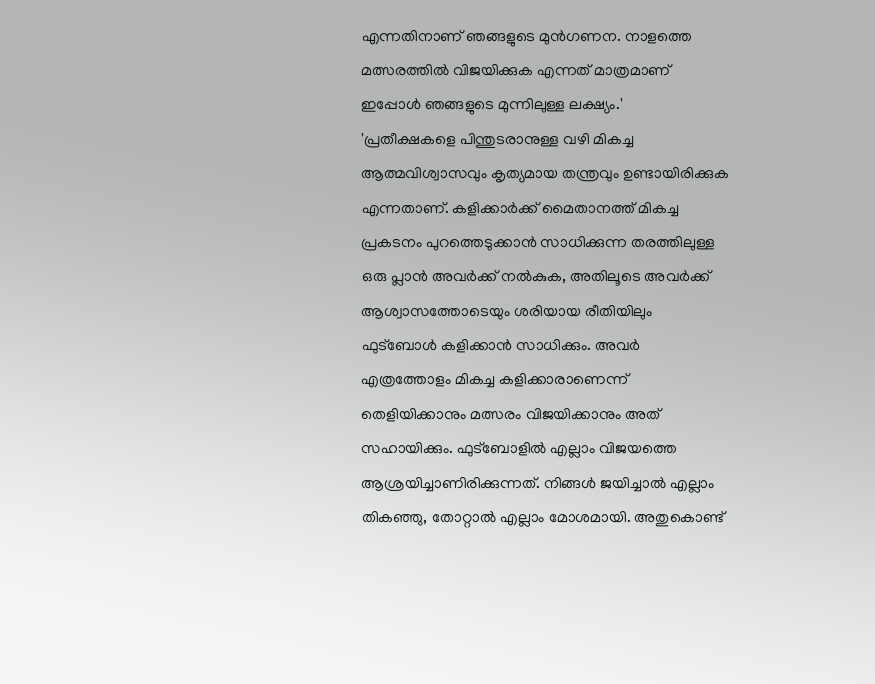എന്നതിനാണ് ഞങ്ങളുടെ മുൻഗണന. നാളത്തെ മത്സരത്തിൽ വിജയിക്കുക എന്നത് മാത്രമാണ് ഇപ്പോൾ ഞങ്ങളുടെ മുന്നിലുള്ള ലക്ഷ്യം.'
'പ്രതീക്ഷകളെ പിന്തുടരാനുള്ള വഴി മികച്ച ആത്മവിശ്വാസവും കൃത്യമായ തന്ത്രവും ഉണ്ടായിരിക്കുക എന്നതാണ്. കളിക്കാർക്ക് മൈതാനത്ത് മികച്ച പ്രകടനം പുറത്തെടുക്കാൻ സാധിക്കുന്ന തരത്തിലുള്ള ഒരു പ്ലാൻ അവർക്ക് നൽകുക, അതിലൂടെ അവർക്ക് ആശ്വാസത്തോടെയും ശരിയായ രീതിയിലും ഫുട്ബോൾ കളിക്കാൻ സാധിക്കും. അവർ എത്രത്തോളം മികച്ച കളിക്കാരാണെന്ന് തെളിയിക്കാനും മത്സരം വിജയിക്കാനും അത് സഹായിക്കും. ഫുട്ബോളിൽ എല്ലാം വിജയത്തെ ആശ്രയിച്ചാണിരിക്കുന്നത്. നിങ്ങൾ ജയിച്ചാൽ എല്ലാം തികഞ്ഞു, തോറ്റാൽ എല്ലാം മോശമായി. അതുകൊണ്ട്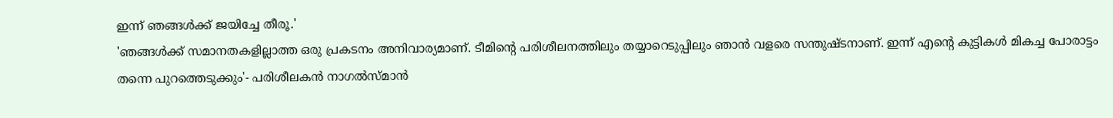ഇന്ന് ഞങ്ങൾക്ക് ജയിച്ചേ തീരൂ.'
'ഞങ്ങൾക്ക് സമാനതകളില്ലാത്ത ഒരു പ്രകടനം അനിവാര്യമാണ്. ടീമിന്റെ പരിശീലനത്തിലും തയ്യാറെടുപ്പിലും ഞാൻ വളരെ സന്തുഷ്ടനാണ്. ഇന്ന് എന്റെ കുട്ടികൾ മികച്ച പോരാട്ടം തന്നെ പുറത്തെടുക്കും'- പരിശീലകൻ നാഗൽസ്മാൻ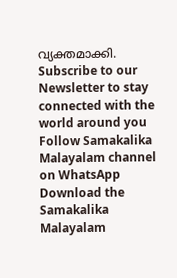വ്യക്തമാക്കി.
Subscribe to our Newsletter to stay connected with the world around you
Follow Samakalika Malayalam channel on WhatsApp
Download the Samakalika Malayalam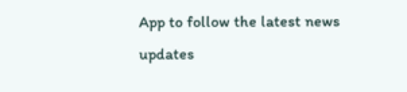App to follow the latest news updates